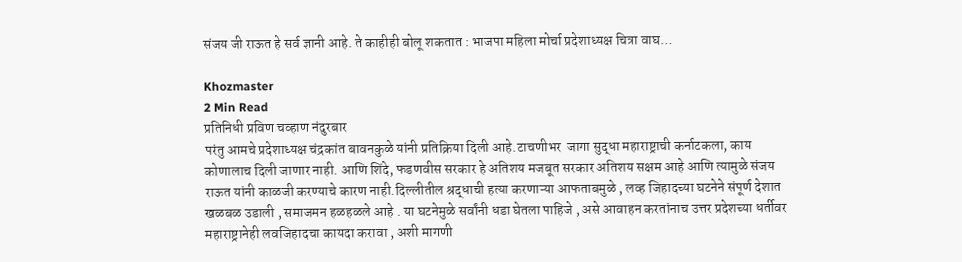संजय जी राऊत हे सर्व ज्ञानी आहे. ते काहीही बोलू शकतात : भाजपा महिला मोर्चा प्रदेशाध्यक्ष चित्रा वाघ…

Khozmaster
2 Min Read
प्रतिनिधी प्रविण चव्हाण नंदुरबार
परंतु आमचे प्रदेशाध्यक्ष चंद्रकांत बावनकुळे यांनी प्रतिक्रिया दिली आहे.टाचणीभर  जागा सुद्धा महाराष्ट्राची कर्नाटकला, काय कोणालाच दिली जाणार नाही. आणि शिंदे, फडणवीस सरकार हे अतिशय मजबूत सरकार अतिशय सक्षम आहे आणि त्यामुळे संजय राऊत यांनी काळजी करण्याचे कारण नाही.दिल्लीतील श्रद्धाची हत्या करणाऱ्या आफताबमुळे , लव्ह जिहादच्या घटनेने संपूर्ण देशात खळबळ उडाली , समाजमन हळहळले आहे . या घटनेमुळे सर्वांनी धडा घेतला पाहिजे , असे आवाहन करतांनाच उत्तर प्रदेशच्या धर्तीवर महाराष्ट्रानेही लवजिहादचा कायदा करावा , अशी मागणी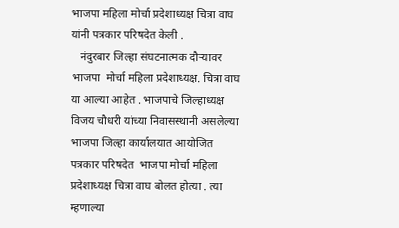भाजपा महिला मोर्चा प्रदेशाध्यक्ष चित्रा वाघ यांनी पत्रकार परिषदेत केली .
   नंदुरबार जिल्हा संघटनात्मक दौऱ्यावर भाजपा  मोर्चा महिला प्रदेशाध्यक्ष. चित्रा वाघ या आल्या आहेत . भाजपाचे जिल्हाध्यक्ष विजय चौधरी यांच्या निवासस्थानी असलेल्या भाजपा जिल्हा कार्यालयात आयोजित पत्रकार परिषदेत  भाजपा मोर्चा महिला प्रदेशाध्यक्ष चित्रा वाघ बोलत होत्या . त्या म्हणाल्या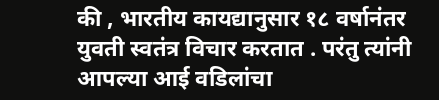की , भारतीय कायद्यानुसार १८ वर्षानंतर युवती स्वतंत्र विचार करतात . परंतु त्यांनी आपल्या आई वडिलांचा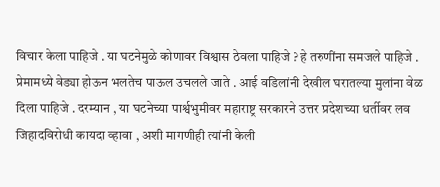विचार केला पाहिजे . या घटनेमुळे कोणावर विश्वास ठेवला पाहिजे ? हे तरुणींना समजले पाहिजे . प्रेमामध्ये वेड्या होऊन भलतेच पाऊल उचलले जाते . आई वडिलांनी देखील घरातल्या मुलांना वेळ दिला पाहिजे . दरम्यान , या घटनेच्या पार्श्वभुमीवर महाराष्ट्र सरकारने उत्तर प्रदेशच्या धर्तीवर लव जिहादविरोधी कायदा व्हावा , अशी मागणीही त्यांनी केली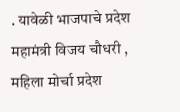. यावेळी भाजपाचे प्रदेश महामंत्री विजय चौधरी , महिला मोर्चा प्रदेश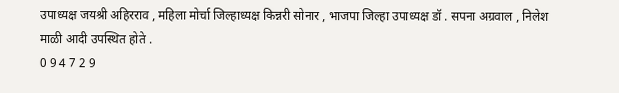उपाध्यक्ष जयश्री अहिरराव , महिला मोर्चा जिल्हाध्यक्ष किन्नरी सोनार , भाजपा जिल्हा उपाध्यक्ष डॉ . सपना अग्रवाल , निलेश माळी आदी उपस्थित होते .
0 9 4 7 2 9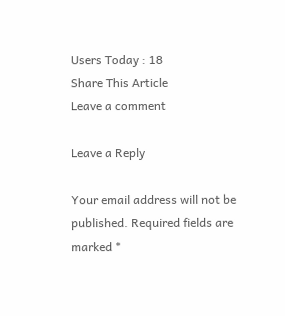Users Today : 18
Share This Article
Leave a comment

Leave a Reply

Your email address will not be published. Required fields are marked *